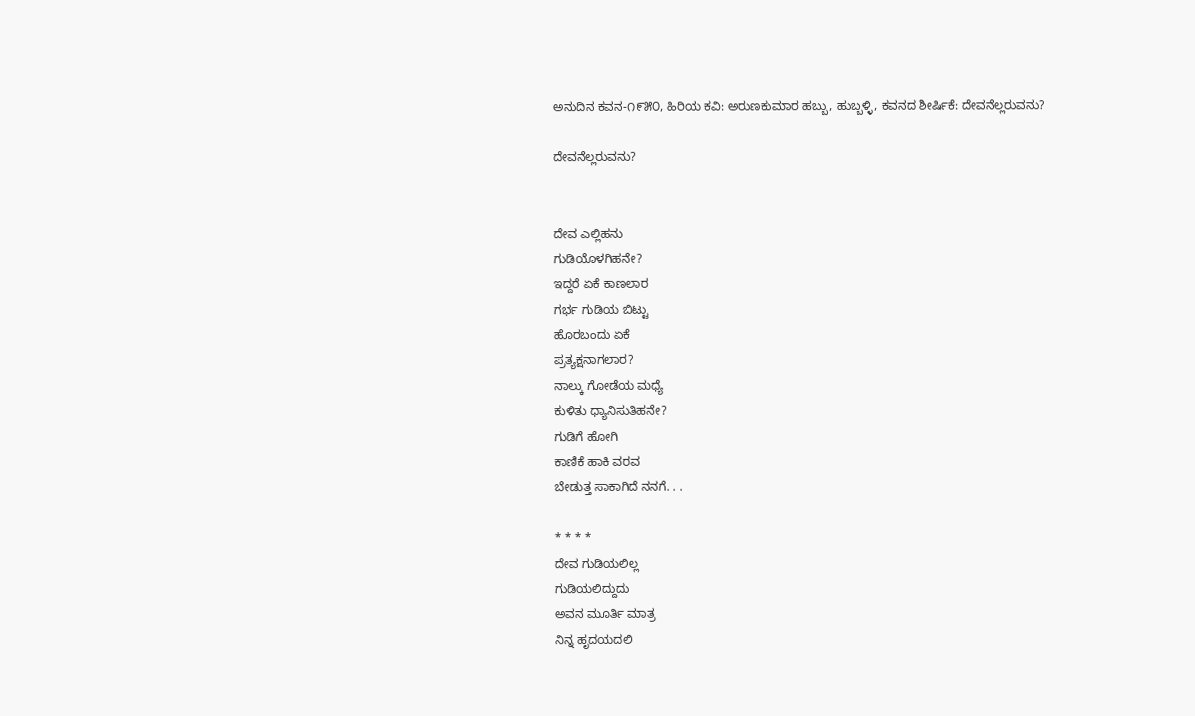ಅನುದಿನ ಕವನ-೧೯೫೦, ಹಿರಿಯ ಕವಿ: ಅರುಣಕುಮಾರ ಹಬ್ಬು, ಹುಬ್ಬಳ್ಳಿ, ಕವನದ ಶೀರ್ಷಿಕೆ: ದೇವನೆಲ್ಲರುವನು?

ದೇವನೆಲ್ಲರುವನು?


ದೇವ ಎಲ್ಲಿಹನು
ಗುಡಿಯೊಳಗಿಹನೇ?
ಇದ್ದರೆ ಏಕೆ ಕಾಣಲಾರ
ಗರ್ಭ ಗುಡಿಯ ಬಿಟ್ಟು
ಹೊರಬಂದು ಏಕೆ
ಪ್ರತ್ಯಕ್ಷನಾಗಲಾರ?
ನಾಲ್ಕು ಗೋಡೆಯ ಮಧ್ಯೆ
ಕುಳಿತು ಧ್ಯಾನಿಸುತಿಹನೇ?
ಗುಡಿಗೆ ಹೋಗಿ
ಕಾಣಿಕೆ ಹಾಕಿ ವರವ
ಬೇಡುತ್ತ ಸಾಕಾಗಿದೆ ನನಗೆ. . .

* * * *
ದೇವ ಗುಡಿಯಲಿಲ್ಲ
ಗುಡಿಯಲಿದ್ದುದು
ಅವನ ಮೂರ್ತಿ ಮಾತ್ರ
ನಿನ್ನ ಹೃದಯದಲಿ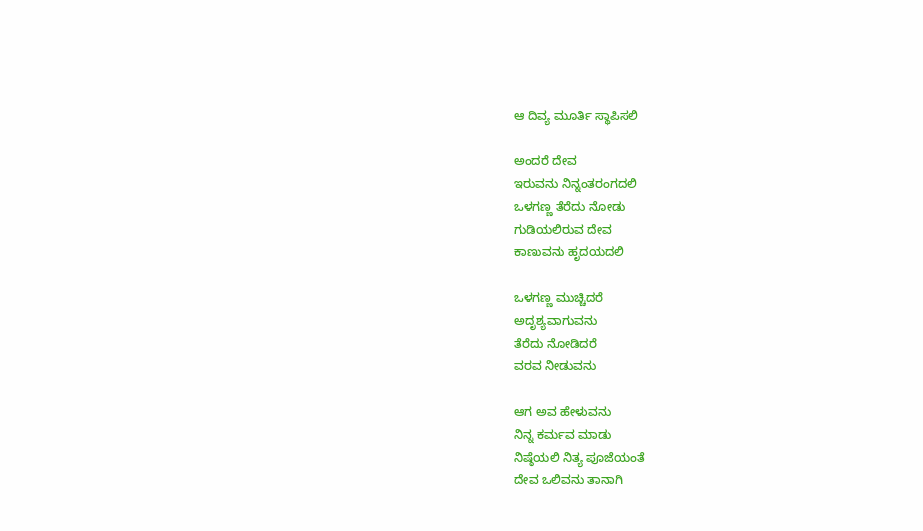ಆ ದಿವ್ಯ ಮೂರ್ತಿ ಸ್ಥಾಪಿಸಲಿ

ಅಂದರೆ ದೇವ
ಇರುವನು ನಿನ್ನಂತರಂಗದಲಿ
ಒಳಗಣ್ಣ ತೆರೆದು ನೋಡು
ಗುಡಿಯಲಿರುವ ದೇವ
ಕಾಣುವನು ಹೃದಯದಲಿ

ಒಳಗಣ್ಣ ಮುಚ್ಚಿದರೆ
ಅದೃಶ್ಯವಾಗುವನು
ತೆರೆದು ನೋಡಿದರೆ
ವರವ ನೀಡುವನು

ಆಗ ಅವ ಹೇಳುವನು
ನಿನ್ನ‌ ಕರ್ಮವ ಮಾಡು
ನಿಷ್ಠೆಯಲಿ ನಿತ್ಯ ಪೂಜೆಯಂತೆ
ದೇವ ಒಲಿವನು ತಾನಾಗಿ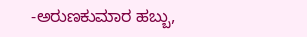-ಅರುಣಕುಮಾರ ಹಬ್ಬು,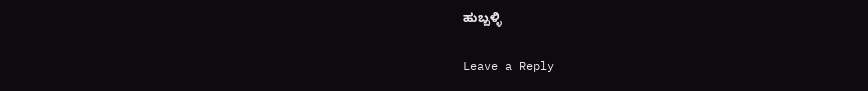ಹುಬ್ಬಳ್ಳಿ

Leave a Reply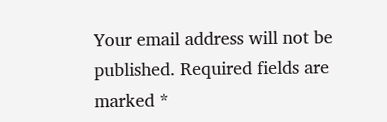Your email address will not be published. Required fields are marked *